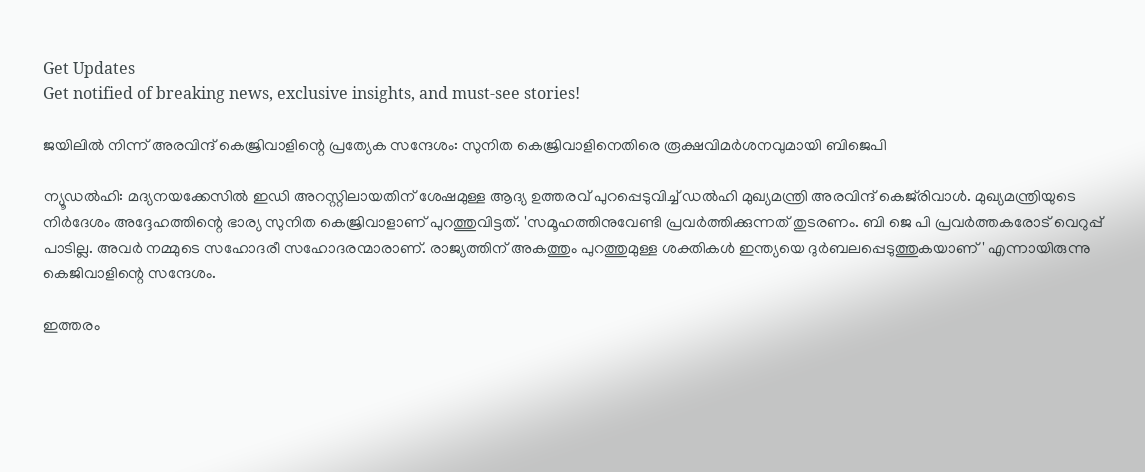Get Updates
Get notified of breaking news, exclusive insights, and must-see stories!

ജയിലില്‍ നിന്ന് അരവിന്ദ് കെജ്രിവാളിന്റെ പ്രത്യേക സന്ദേശം: സുനിത കെജ്രിവാളിനെതിരെ രൂക്ഷവിമർശനവുമായി ബിജെപി

ന്യൂഡൽഹി: മദ്യനയക്കേസിൽ ഇഡി അറസ്റ്റിലായതിന് ശേഷമുള്ള ആദ്യ ഉത്തരവ് പുറപ്പെടുവിച്ച് ഡൽഹി മുഖ്യമന്ത്രി അരവിന്ദ് കെജ്‌രിവാൾ. മുഖ്യമന്ത്രിയുടെ നിർദേശം അദ്ദേഹത്തിന്റെ ഭാര്യ സുനിത കെജ്രിവാളാണ് പുറത്തുവിട്ടത്. 'സമൂഹത്തിനുവേണ്ടി പ്രവര്‍ത്തിക്കുന്നത് തുടരണം. ബി ജെ പി പ്രവര്‍ത്തകരോട് വെറുപ്പ് പാടില്ല. അവര്‍ നമ്മുടെ സഹോദരീ സഹോദരന്മാരാണ്. രാജ്യത്തിന് അകത്തും പുറത്തുമുള്ള ശക്തികള്‍ ഇന്ത്യയെ ദുര്‍ബലപ്പെടുത്തുകയാണ്' എന്നായിരുന്നു കെജിവാളിന്റെ സന്ദേശം.

ഇത്തരം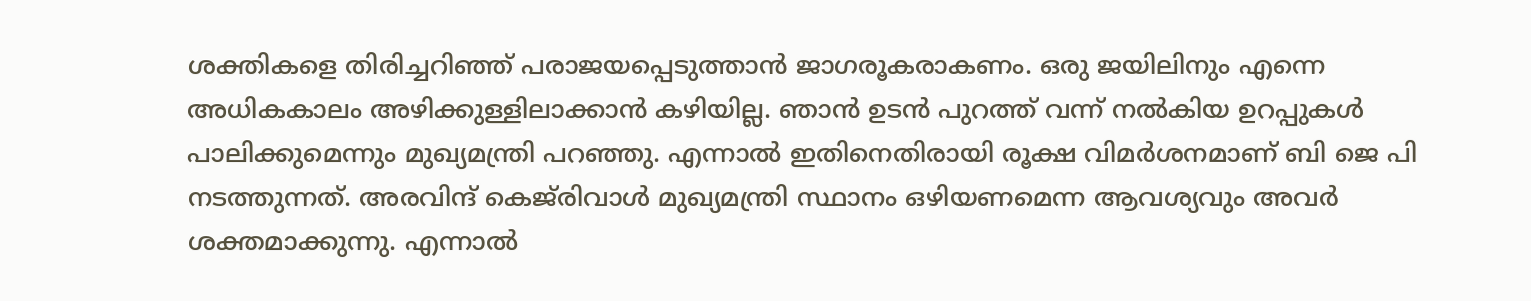ശക്തികളെ തിരിച്ചറിഞ്ഞ് പരാജയപ്പെടുത്താന്‍ ജാഗരൂകരാകണം. ഒരു ജയിലിനും എന്നെ അധികകാലം അഴിക്കുള്ളിലാക്കാന്‍ കഴിയില്ല. ഞാന്‍ ഉടന്‍ പുറത്ത് വന്ന് നല്‍കിയ ഉറപ്പുകള്‍ പാലിക്കുമെന്നും മുഖ്യമന്ത്രി പറഞ്ഞു. എന്നാല്‍ ഇതിനെതിരായി രൂക്ഷ വിമർശനമാണ് ബി ജെ പി നടത്തുന്നത്. അരവിന്ദ് കെജ്‌രിവാൾ മുഖ്യമന്ത്രി സ്ഥാനം ഒഴിയണമെന്ന ആവശ്യവും അവർ ശക്തമാക്കുന്നു. എന്നാല്‍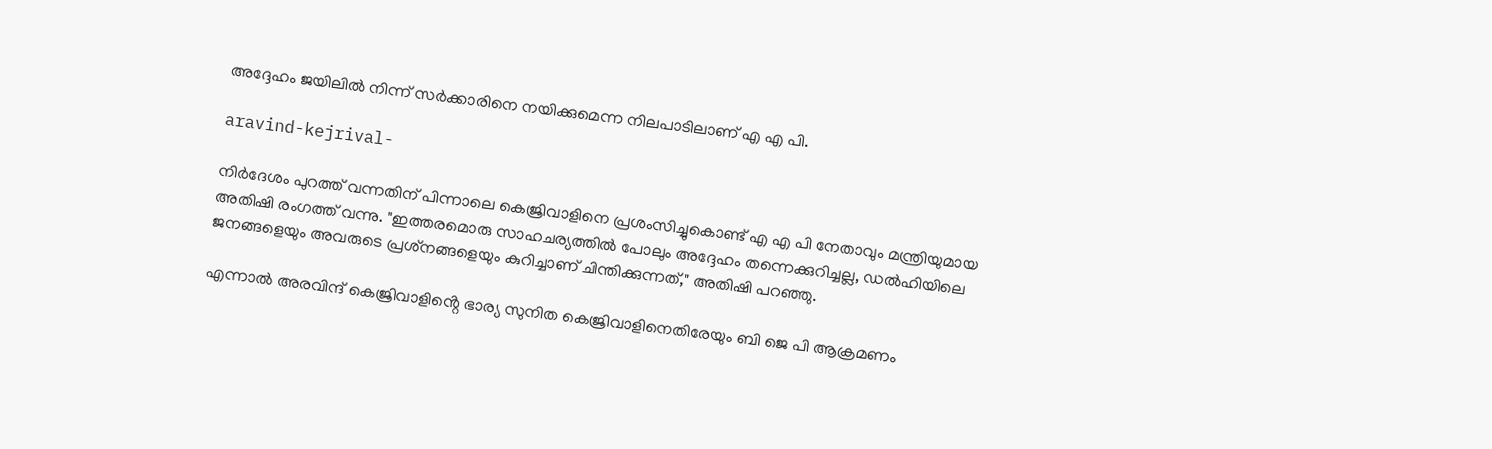അദ്ദേഹം ജയിലിൽ നിന്ന് സർക്കാരിനെ നയിക്കുമെന്ന നിലപാടിലാണ് എ എ പി.

aravind-kejrival-

നിർദേശം പുറത്ത് വന്നതിന് പിന്നാലെ കെജ്രിവാളിനെ പ്രശംസിച്ചുകൊണ്ട് എ എ പി നേതാവും മന്ത്രിയുമായ അതിഷി രംഗത്ത് വന്നു. "ഇത്തരമൊരു സാഹചര്യത്തിൽ പോലും അദ്ദേഹം തന്നെക്കുറിച്ചല്ല, ഡൽഹിയിലെ ജനങ്ങളെയും അവരുടെ പ്രശ്‌നങ്ങളെയും കുറിച്ചാണ് ചിന്തിക്കുന്നത്," അതിഷി പറഞ്ഞു.

എന്നാല്‍ അരവിന്ദ് കെജ്രിവാളിൻ്റെ ഭാര്യ സുനിത കെജ്രിവാളിനെതിരേയും ബി ജെ പി ആക്രമണം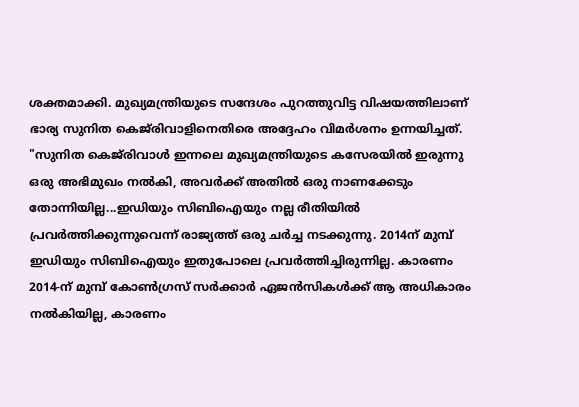ശക്തമാക്കി. മുഖ്യമന്ത്രിയുടെ സന്ദേശം പുറത്തുവിട്ട വിഷയത്തിലാണ് ഭാര്യ സുനിത കെജ്‌രിവാളിനെതിരെ അദ്ദേഹം വിമർശനം ഉന്നയിച്ചത്. "സുനിത കെജ്‌രിവാൾ ഇന്നലെ മുഖ്യമന്ത്രിയുടെ കസേരയിൽ ഇരുന്നു ഒരു അഭിമുഖം നൽകി, അവർക്ക് അതില്‍ ഒരു നാണക്കേടും തോന്നിയില്ല...ഇഡിയും സിബിഐയും നല്ല രീതിയിൽ പ്രവർത്തിക്കുന്നുവെന്ന് രാജ്യത്ത് ഒരു ചർച്ച നടക്കുന്നു. 2014ന് മുമ്പ് ഇഡിയും സിബിഐയും ഇതുപോലെ പ്രവർത്തിച്ചിരുന്നില്ല. കാരണം 2014-ന് മുമ്പ് കോൺഗ്രസ് സർക്കാർ ഏജൻസികൾക്ക് ആ അധികാരം നൽകിയില്ല, കാരണം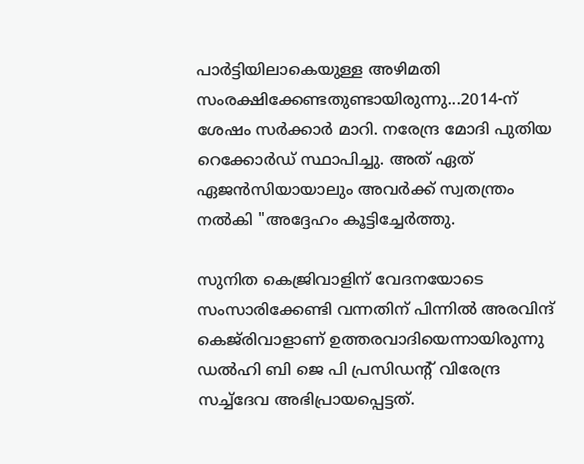പാർട്ടിയിലാകെയുള്ള അഴിമതി സംരക്ഷിക്കേണ്ടതുണ്ടായിരുന്നു...2014-ന് ശേഷം സർക്കാർ മാറി. നരേന്ദ്ര മോദി പുതിയ റെക്കോർഡ് സ്ഥാപിച്ചു. അത് ഏത് ഏജൻസിയായാലും അവർക്ക് സ്വതന്ത്രം നൽകി "അദ്ദേഹം കൂട്ടിച്ചേർത്തു.

സുനിത കെജ്രിവാളിന് വേദനയോടെ സംസാരിക്കേണ്ടി വന്നതിന് പിന്നില്‍ അരവിന്ദ് കെജ്‌രിവാളാണ് ഉത്തരവാദിയെന്നായിരുന്നു ഡല്‍ഹി ബി ജെ പി പ്രസിഡന്റ് വിരേന്ദ്ര സച്ച്‌ദേവ അഭിപ്രായപ്പെട്ടത്.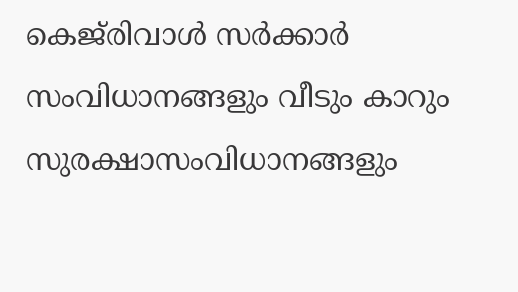കെജ്‌രിവാള്‍ സര്‍ക്കാര്‍ സംവിധാനങ്ങളും വീടും കാറും സുരക്ഷാസംവിധാനങ്ങളും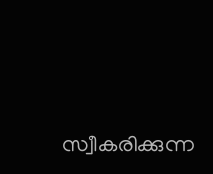സ്വീകരിക്കുന്ന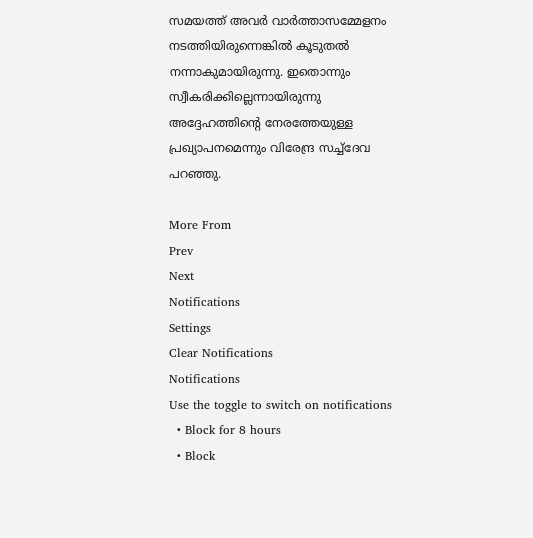സമയത്ത് അവര്‍ വാര്‍ത്താസമ്മേളനം നടത്തിയിരുന്നെങ്കില്‍ കൂടുതല്‍ നന്നാകുമായിരുന്നു. ഇതൊന്നും സ്വീകരിക്കില്ലെന്നായിരുന്നു അദ്ദേഹത്തിന്റെ നേരത്തേയുള്ള പ്രഖ്യാപനമെന്നും വിരേന്ദ്ര സച്ച്‌ദേവ പറഞ്ഞു.

More From
Prev
Next
Notifications
Settings
Clear Notifications
Notifications
Use the toggle to switch on notifications
  • Block for 8 hours
  • Block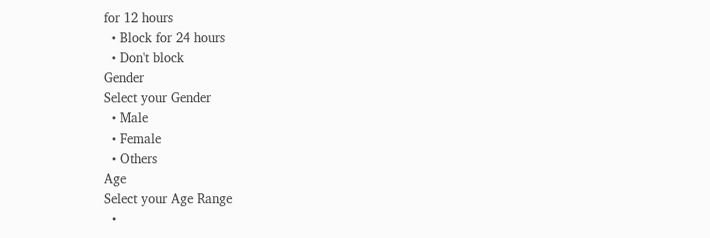for 12 hours
  • Block for 24 hours
  • Don't block
Gender
Select your Gender
  • Male
  • Female
  • Others
Age
Select your Age Range
  •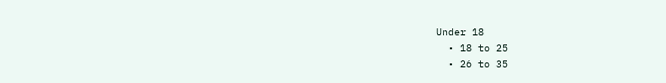Under 18
  • 18 to 25
  • 26 to 35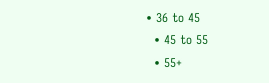• 36 to 45
  • 45 to 55
  • 55+